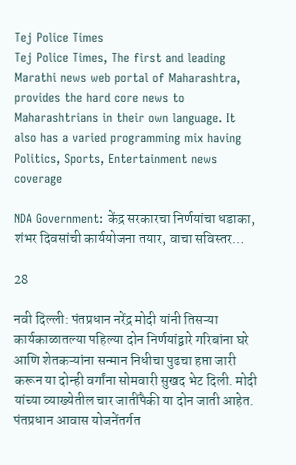Tej Police Times
Tej Police Times, The first and leading Marathi news web portal of Maharashtra, provides the hard core news to Maharashtrians in their own language. It also has a varied programming mix having Politics, Sports, Entertainment news coverage

NDA Government: केंद्र सरकारचा निर्णयांचा धडाका, शंभर दिवसांची कार्ययोजना तयार, वाचा सविस्तर…

28

नवी दिल्ली: पंतप्रधान नरेंद्र मोदी यांनी तिसऱ्या कार्यकाळातल्या पहिल्या दोन निर्णयांद्वारे गरिबांना घरे आणि शेतकऱ्यांना सन्मान निधीचा पुढचा हप्ता जारी करून या दोन्ही वर्गांना सोमवारी सुखद भेट दिली. मोदी यांच्या व्याख्येतील चार जातींपैकी या दोन जाती आहेत. पंतप्रधान आवास योजनेंतर्गत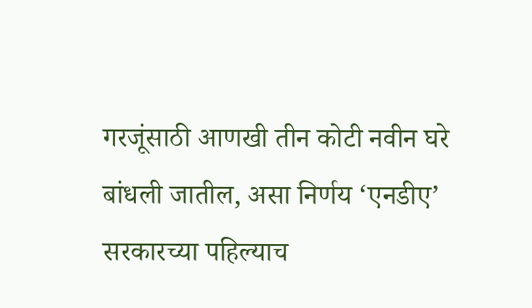गरजूंसाठी आणखी तीन कोटी नवीन घरे बांधली जातील, असा निर्णय ‘एनडीए’ सरकारच्या पहिल्याच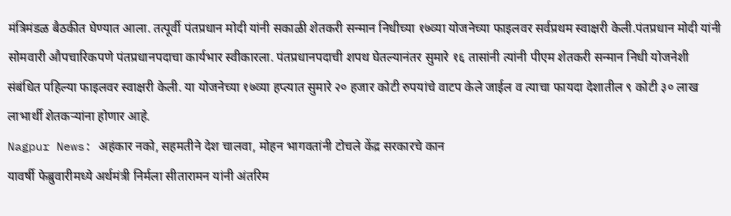मंत्रिमंडळ बैठकीत घेण्यात आला. तत्पूर्वी पंतप्रधान मोदी यांनी सकाळी शेतकरी सन्मान निधीच्या १७व्या योजनेच्या फाइलवर सर्वप्रथम स्वाक्षरी केली.पंतप्रधान मोदी यांनी सोमवारी औपचारिकपणे पंतप्रधानपदाचा कार्यभार स्वीकारला. पंतप्रधानपदाची शपथ घेतल्यानंतर सुमारे १६ तासांनी त्यांनी पीएम शेतकरी सन्मान निधी योजनेशी संबंधित पहिल्या फाइलवर स्वाक्षरी केली. या योजनेच्या १७व्या हप्त्यात सुमारे २० हजार कोटी रुपयांचे वाटप केले जाईल व त्याचा फायदा देशातील ९ कोटी ३० लाख लाभार्थी शेतकऱ्यांना होणार आहे.
Nagpur News: अहंकार नको, सहमतीने देश चालवा, मोहन भागवतांनी टोचले केंद्र सरकारचे कान
यावर्षी फेब्रुवारीमध्ये अर्थमंत्री निर्मला सीतारामन यांनी अंतरिम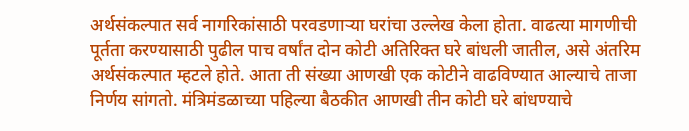अर्थसंकल्पात सर्व नागरिकांसाठी परवडणाऱ्या घरांचा उल्लेख केला होता. वाढत्या मागणीची पूर्तता करण्यासाठी पुढील पाच वर्षांत दोन कोटी अतिरिक्त घरे बांधली जातील, असे अंतरिम अर्थसंकल्पात म्हटले होते. आता ती संख्या आणखी एक कोटीने वाढविण्यात आल्याचे ताजा निर्णय सांगतो. मंत्रिमंडळाच्या पहिल्या बैठकीत आणखी तीन कोटी घरे बांधण्याचे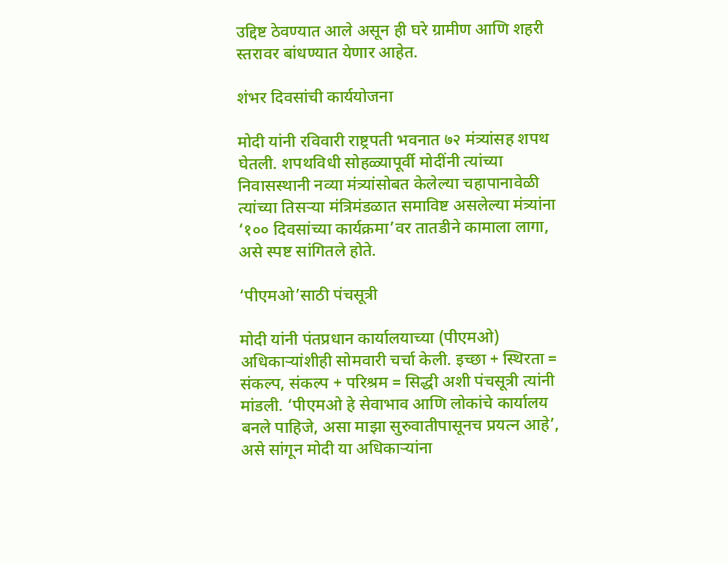उद्दिष्ट ठेवण्यात आले असून ही घरे ग्रामीण आणि शहरी स्तरावर बांधण्यात येणार आहेत.

शंभर दिवसांची कार्ययोजना

मोदी यांनी रविवारी राष्ट्रपती भवनात ७२ मंत्र्यांसह शपथ घेतली. शपथविधी सोहळ्यापूर्वी मोदींनी त्यांच्या निवासस्थानी नव्या मंत्र्यांसोबत केलेल्या चहापानावेळी त्यांच्या तिसऱ्या मंत्रिमंडळात समाविष्ट असलेल्या मंत्र्यांना ‘१०० दिवसांच्या कार्यक्रमा’वर तातडीने कामाला लागा, असे स्पष्ट सांगितले होते.

‘पीएमओ’साठी पंचसूत्री

मोदी यांनी पंतप्रधान कार्यालयाच्या (पीएमओ) अधिकाऱ्यांशीही सोमवारी चर्चा केली. इच्छा + स्थिरता = संकल्प, संकल्प + परिश्रम = सिद्धी अशी पंचसूत्री त्यांनी मांडली. ‘पीएमओ हे सेवाभाव आणि लोकांचे कार्यालय बनले पाहिजे, असा माझा सुरुवातीपासूनच प्रयत्न आहे’, असे सांगून मोदी या अधिकाऱ्यांना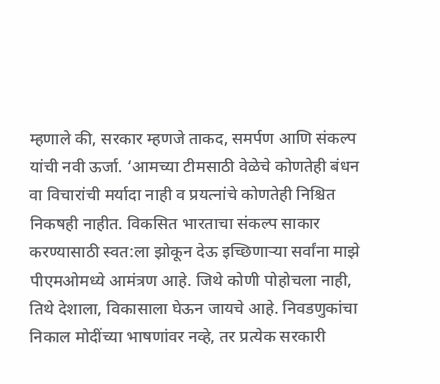म्हणाले की, सरकार म्हणजे ताकद, समर्पण आणि संकल्प यांची नवी ऊर्जा. ‘आमच्या टीमसाठी वेळेचे कोणतेही बंधन वा विचारांची मर्यादा नाही व प्रयत्नांचे कोणतेही निश्चित निकषही नाहीत. विकसित भारताचा संकल्प साकार करण्यासाठी स्वत:ला झोकून देऊ इच्छिणाऱ्या सर्वांना माझे पीएमओमध्ये आमंत्रण आहे. जिथे कोणी पोहोचला नाही, तिथे देशाला, विकासाला घेऊन जायचे आहे. निवडणुकांचा निकाल मोदींच्या भाषणांवर नव्हे, तर प्रत्येक सरकारी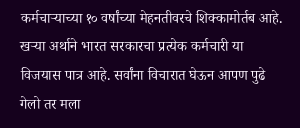कर्मचाऱ्याच्या १० वर्षांच्या मेहनतीवरचे शिक्कामोर्तब आहे. खऱ्या अर्थाने भारत सरकारचा प्रत्येक कर्मचारी या विजयास पात्र आहे. सर्वांना विचारात घेऊन आपण पुढे गेलो तर मला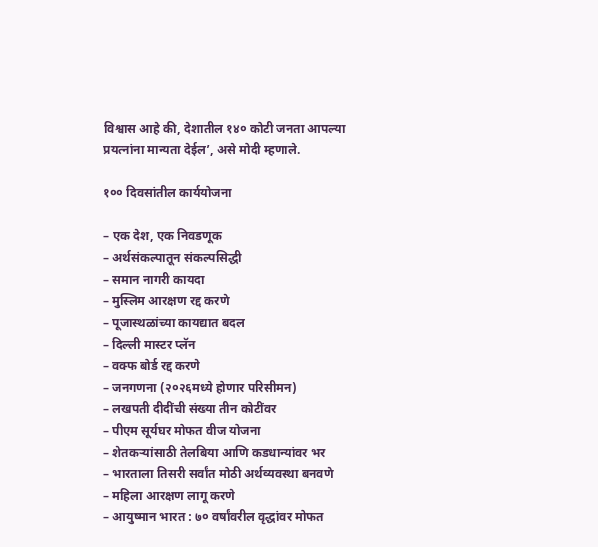विश्वास आहे की, देशातील १४० कोटी जनता आपल्या प्रयत्नांना मान्यता देईल’, असे मोदी म्हणाले.

१०० दिवसांतील कार्ययोजना

– एक देश, एक निवडणूक
– अर्थसंकल्पातून संकल्पसिद्धी
– समान नागरी कायदा
– मुस्लिम आरक्षण रद्द करणे
– पूजास्थळांच्या कायद्यात बदल
– दिल्ली मास्टर प्लॅन
– वक्फ बोर्ड रद्द करणे
– जनगणना (२०२६मध्ये होणार परिसीमन)
– लखपती दीदींची संख्या तीन कोटींवर
– पीएम सूर्यघर मोफत वीज योजना
– शेतकऱ्यांसाठी तेलबिया आणि कडधान्यांवर भर
– भारताला तिसरी सर्वांत मोठी अर्थव्यवस्था बनवणे
– महिला आरक्षण लागू करणे
– आयुष्मान भारत : ७० वर्षांवरील वृद्धांवर मोफत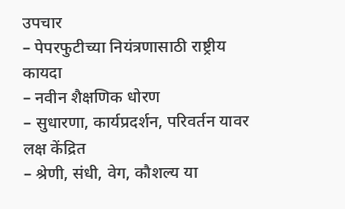उपचार
– पेपरफुटीच्या नियंत्रणासाठी राष्ट्रीय कायदा
– नवीन शैक्षणिक धोरण
– सुधारणा, कार्यप्रदर्शन, परिवर्तन यावर लक्ष केंद्रित
– श्रेणी, संधी, वेग, कौशल्य या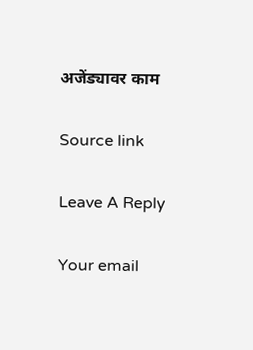अजेंड्यावर काम

Source link

Leave A Reply

Your email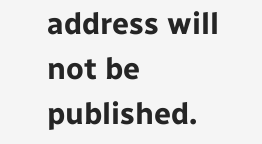address will not be published.